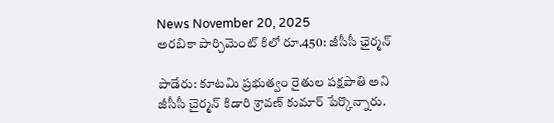News November 20, 2025
అరబికా పార్చిమెంట్ కిలో రూ.450: జీసీసీ ఛైర్మన్

పాడేరు: కూటమి ప్రభుత్వం రైతుల పక్షపాతి అని జీసీసీ చైర్మన్ కిడారి శ్రావణ్ కుమార్ పేర్కొన్నారు.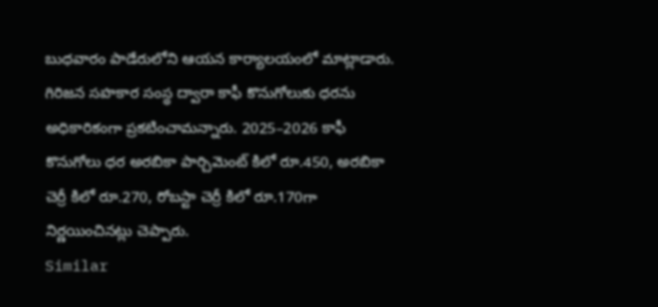బుధవారం పాడేరులోని ఆయన కార్యాలయంలో మాట్లాడారు. గిరిజన సహకార సంస్థ ద్వారా కాఫీ కొనుగోలుకు ధరను అధికారికంగా ప్రకటించామన్నారు. 2025–2026 కాఫీ కొనుగోలు ధర అరబికా పార్చిమెంట్ కిలో రూ.450, అరబికా చెర్రీ కిలో రూ.270, రోబస్టా చెర్రీ కిలో రూ.170గా నిర్ణయించినట్లు చెప్పారు.
Similar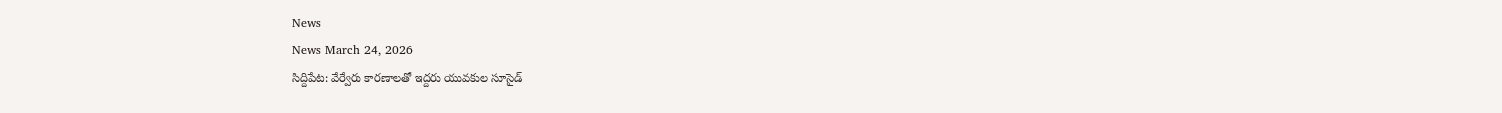News
News March 24, 2026
సిద్దిపేట: వేర్వేరు కారణాలతో ఇద్దరు యువకుల సూసైడ్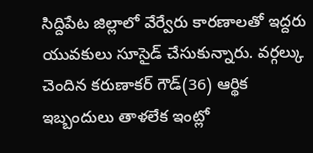సిద్దిపేట జిల్లాలో వేర్వేరు కారణాలతో ఇద్దరు యువకులు సూసైడ్ చేసుకున్నారు. వర్గల్కు చెందిన కరుణాకర్ గౌడ్(36) ఆర్థిక ఇబ్బందులు తాళలేక ఇంట్లో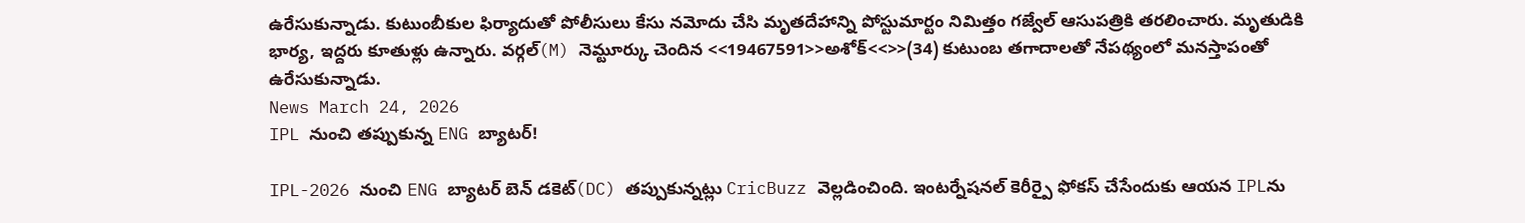ఉరేసుకున్నాడు. కుటుంబీకుల ఫిర్యాదుతో పోలీసులు కేసు నమోదు చేసి మృతదేహాన్ని పోస్టుమార్టం నిమిత్తం గజ్వేల్ ఆసుపత్రికి తరలించారు. మృతుడికి భార్య, ఇద్దరు కూతుళ్లు ఉన్నారు. వర్గల్(M) నెమ్టూర్కు చెందిన <<19467591>>అశోక్<<>>(34) కుటుంబ తగాదాలతో నేపథ్యంలో మనస్తాపంతో ఉరేసుకున్నాడు.
News March 24, 2026
IPL నుంచి తప్పుకున్న ENG బ్యాటర్!

IPL-2026 నుంచి ENG బ్యాటర్ బెన్ డకెట్(DC) తప్పుకున్నట్లు CricBuzz వెల్లడించింది. ఇంటర్నేషనల్ కెరీర్పై ఫోకస్ చేసేందుకు ఆయన IPLను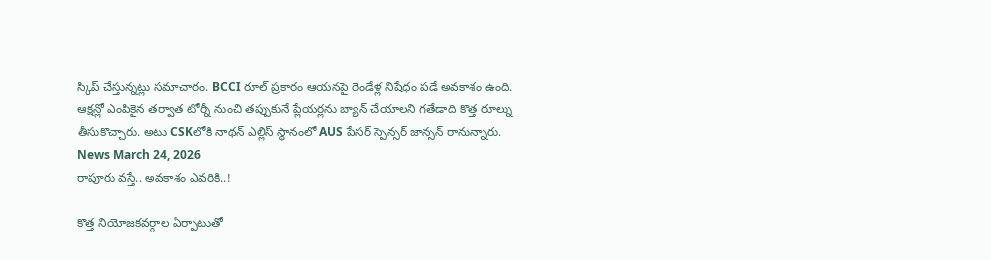స్కిప్ చేస్తున్నట్లు సమాచారం. BCCI రూల్ ప్రకారం ఆయనపై రెండేళ్ల నిషేధం పడే అవకాశం ఉంది. ఆక్షన్లో ఎంపికైన తర్వాత టోర్నీ నుంచి తప్పుకునే ప్లేయర్లను బ్యాన్ చేయాలని గతేడాది కొత్త రూల్ను తీసుకొచ్చారు. అటు CSKలోకి నాథన్ ఎల్లిస్ స్థానంలో AUS పేసర్ స్పెన్సర్ జాన్సన్ రానున్నారు.
News March 24, 2026
రాపూరు వస్తే.. అవకాశం ఎవరికి..!

కొత్త నియోజకవర్గాల ఏర్పాటుతో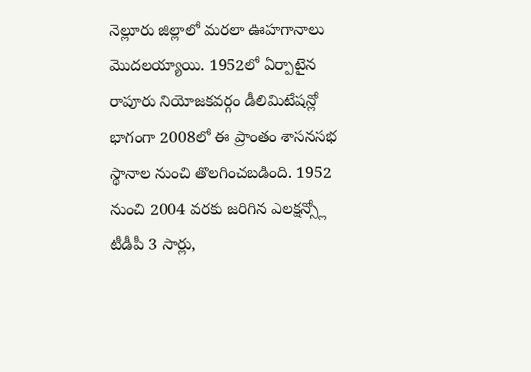నెల్లూరు జిల్లాలో మరలా ఊహగానాలు మొదలయ్యాయి. 1952లో ఏర్పాటైన రాపూరు నియోజకవర్గం డీలిమిటేషన్లో భాగంగా 2008లో ఈ ప్రాంతం శాసనసభ స్థానాల నుంచి తొలగించబడింది. 1952 నుంచి 2004 వరకు జరిగిన ఎలక్షన్స్లో టీడీపీ 3 సార్లు,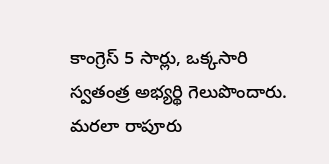కాంగ్రెస్ 5 సార్లు, ఒక్కసారి స్వతంత్ర అభ్యర్థి గెలుపొందారు. మరలా రాపూరు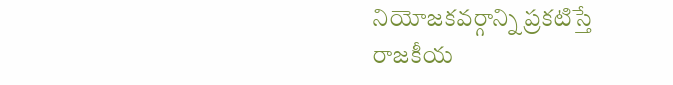నియోజకవర్గాన్ని ప్రకటిస్తే రాజకీయ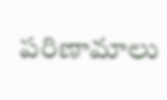పరిణామాలు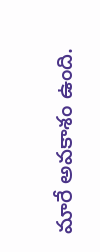మారే అవకాశం ఉంది.